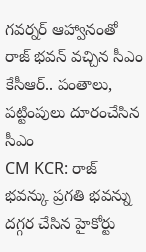గవర్నర్ ఆహ్వానంతో రాజ్ భవన్ వచ్చిన సీఎం కేసీఆర్.. పంతాలు, పట్టింపులు దూరంచేసిన సీఎం
CM KCR: రాజ్ భవన్కు ప్రగతి భవన్ను దగ్గర చేసిన హైకోర్టు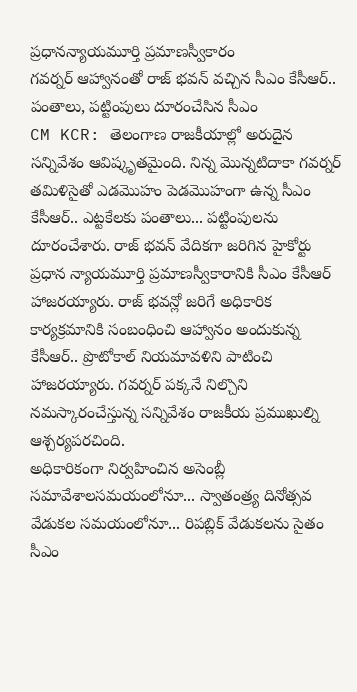ప్రధానన్యాయమూర్తి ప్రమాణస్వీకారం
గవర్నర్ ఆహ్వానంతో రాజ్ భవన్ వచ్చిన సీఎం కేసీఆర్.. పంతాలు, పట్టింపులు దూరంచేసిన సీఎం
CM KCR: తెలంగాణ రాజకీయాల్లో అరుదైన సన్నివేశం ఆవిష్కృతమైంది. నిన్న మొన్నటిదాకా గవర్నర్ తమిళిసైతో ఎడమొహం పెడమొహంగా ఉన్న సీఎం కేసీఆర్.. ఎట్టకేలకు పంతాలు... పట్టింపులను దూరంచేశారు. రాజ్ భవన్ వేదికగా జరిగిన హైకోర్టు ప్రధాన న్యాయమూర్తి ప్రమాణస్వీకారానికి సీఎం కేసీఆర్ హాజరయ్యారు. రాజ్ భవన్లో జరిగే అధికారిక కార్యక్రమానికి సంబంధించి ఆహ్వానం అందుకున్న కేసీఆర్.. ప్రొటోకాల్ నియమావళిని పాటించి హాజరయ్యారు. గవర్నర్ పక్కనే నిల్చొని నమస్కారంచేస్తున్న సన్నివేశం రాజకీయ ప్రముఖుల్ని ఆశ్చర్యపరచింది.
అధికారికంగా నిర్వహించిన అసెంబ్లీ సమావేశాలసమయంలోనూ... స్వాతంత్ర్య దినోత్సవ వేడుకల సమయంలోనూ... రిపబ్లిక్ వేడుకలను సైతం సీఎం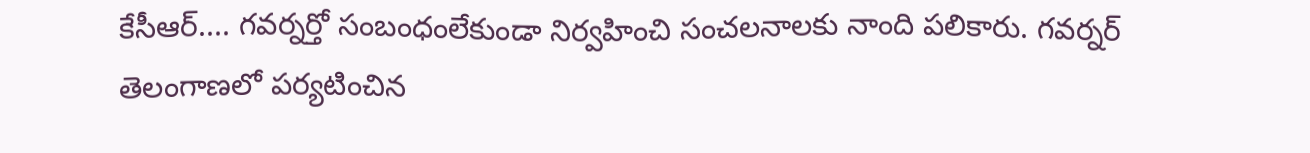కేసీఆర్.... గవర్నర్తో సంబంధంలేకుండా నిర్వహించి సంచలనాలకు నాంది పలికారు. గవర్నర్ తెలంగాణలో పర్యటించిన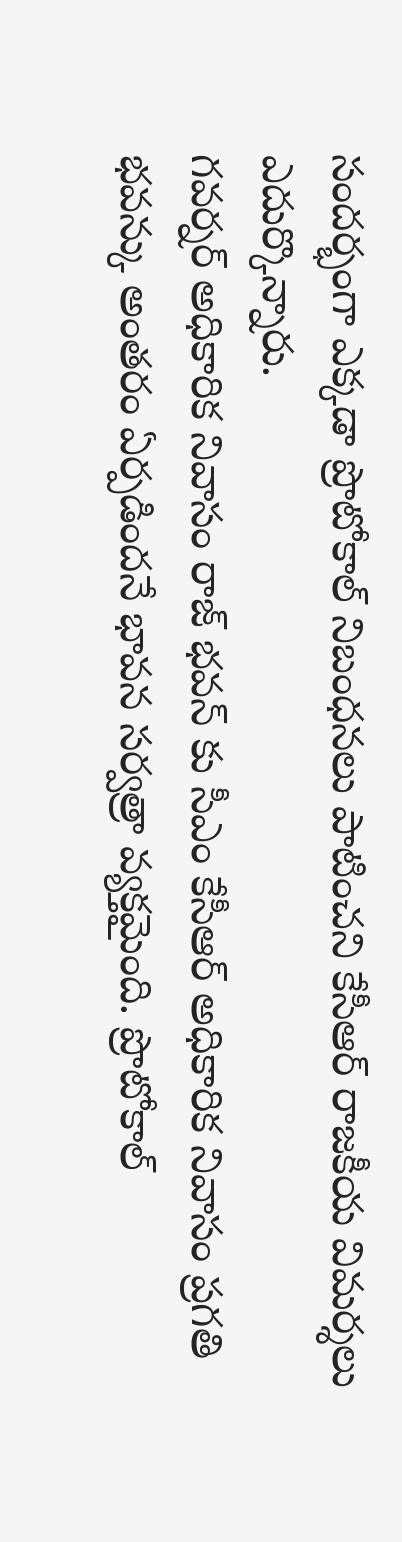సందర్భంగా ఎక్కడా ప్రొటోకాల్ నిబంధనలు పాటించని కేసీఆర్ రాజకీయ విమర్శలు ఎదుర్కొన్నారు.
గవర్నర్ అధికారిక నివాసం రాజ్ భవన్ కు సీఎం కేసీఆర్ అధికారిక నివాసం ప్రగతి భవన్కు అంతరం ఏర్పడిందనే భావన సర్వత్రా వ్యక్తమైంది. ప్రొటోకాల్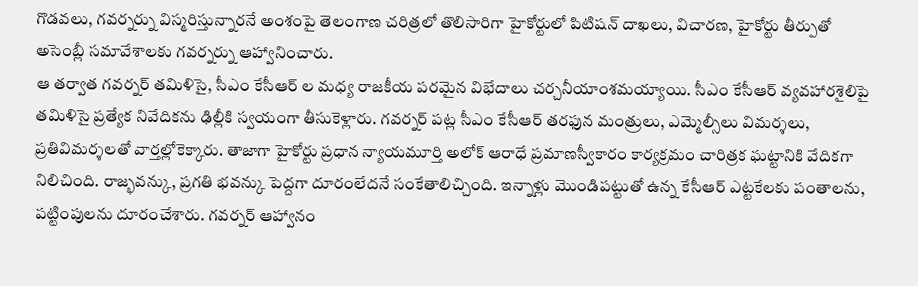గొడవలు, గవర్నర్ను విస్మరిస్తున్నారనే అంశంపై తెలంగాణ చరిత్రలో తొలిసారిగా హైకోర్టులో పిటిషన్ దాఖలు, విచారణ, హైకోర్టు తీర్పుతో అసెంబ్లీ సమావేశాలకు గవర్నర్ను ఆహ్వానించారు.
ఆ తర్వాత గవర్నర్ తమిళిసై, సీఎం కేసీఆర్ ల మధ్య రాజకీయ పరమైన విభేదాలు చర్చనీయాంశమయ్యాయి. సీఎం కేసీఆర్ వ్యవహారశైలిపై తమిళిసై ప్రత్యేక నివేదికను ఢిల్లీకి స్వయంగా తీసుకెళ్లారు. గవర్నర్ పట్ల సీఎం కేసీఆర్ తరఫున మంత్రులు, ఎమ్మెల్సీలు విమర్శలు, ప్రతివిమర్శలతో వార్తల్లోకెక్కారు. తాజాగా హైకోర్టు ప్రధాన న్యాయమూర్తి అలోక్ ఆరాధే ప్రమాణస్వీకారం కార్యక్రమం చారిత్రక ఘట్టానికి వేదికగా నిలిచింది. రాజ్భవన్కు, ప్రగతి భవన్కు పెద్దగా దూరంలేదనే సంకేతాలిచ్చింది. ఇన్నాళ్లు మొండిపట్టుతో ఉన్న కేసీఆర్ ఎట్టకేలకు పంతాలను, పట్టింపులను దూరంచేశారు. గవర్నర్ ఆహ్వానం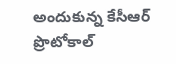అందుకున్న కేసీఆర్ ప్రొటోకాల్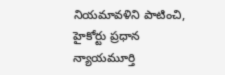నియమావళిని పాటించి, హైకోర్టు ప్రధాన న్యాయమూర్తి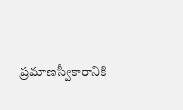ప్రమాణస్వీకారానికి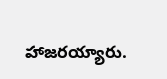హాజరయ్యారు.